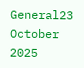General23 October 2025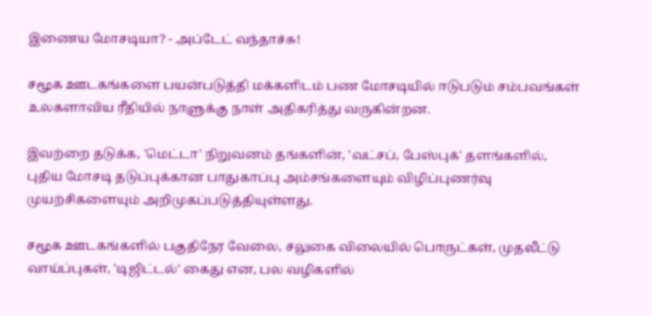இணைய மோசடியா? - அப்டேட் வந்தாச்சு!

சமூக ஊடகங்களை பயன்படுத்தி மக்களிடம் பண மோசடியில் ஈடுபடும் சம்பவங்கள் உலகளாவிய ரீதியில் நாளுக்கு நாள் அதிகரித்து வருகின்றன.

இவற்றை தடுக்க, 'மெட்டா' நிறுவனம் தங்களின், 'வட்சப், பேஸ்புக்' தளங்களில், புதிய மோசடி தடுப்புக்கான பாதுகாப்பு அம்சங்களையும் விழிப்புணர்வு முயற்சிகளையும் அறிமுகப்படுத்தியுள்ளது.

சமூக ஊடகங்களில் பகுதிநேர வேலை, சலுகை விலையில் பொருட்கள், முதலீட்டு வாய்ப்புகள், 'டிஜிட்டல்' கைது என, பல வழிகளில்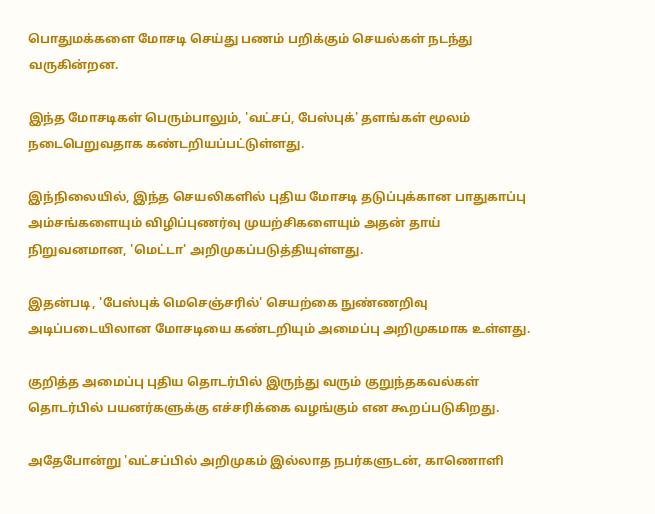பொதுமக்களை மோசடி செய்து பணம் பறிக்கும் செயல்கள் நடந்து வருகின்றன.

இந்த மோசடிகள் பெரும்பாலும், 'வட்சப், பேஸ்புக்' தளங்கள் மூலம் நடைபெறுவதாக கண்டறியப்பட்டுள்ளது.

இந்நிலையில், இந்த செயலிகளில் புதிய மோசடி தடுப்புக்கான பாதுகாப்பு அம்சங்களையும் விழிப்புணர்வு முயற்சிகளையும் அதன் தாய் நிறுவனமான, 'மெட்டா' அறிமுகப்படுத்தியுள்ளது.

இதன்படி, 'பேஸ்புக் மெசெஞ்சரில்' செயற்கை நுண்ணறிவு அடிப்படையிலான மோசடியை கண்டறியும் அமைப்பு அறிமுகமாக உள்ளது.

குறித்த அமைப்பு புதிய தொடர்பில் இருந்து வரும் குறுந்தகவல்கள் தொடர்பில் பயனர்களுக்கு எச்சரிக்கை வழங்கும் என கூறப்படுகிறது.

அதேபோன்று 'வட்சப்பில் அறிமுகம் இல்லாத நபர்களுடன், காணொளி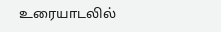உரையாடலில்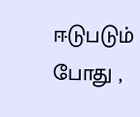ஈடுபடும் போது ,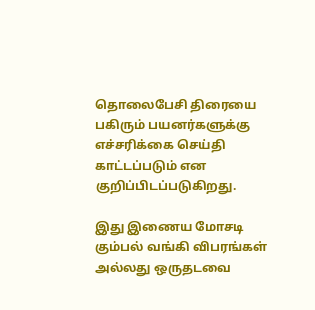தொலைபேசி திரையை பகிரும் பயனர்களுக்கு எச்சரிக்கை செய்தி காட்டப்படும் என குறிப்பிடப்படுகிறது.

இது இணைய மோசடி கும்பல் வங்கி விபரங்கள் அல்லது ஒருதடவை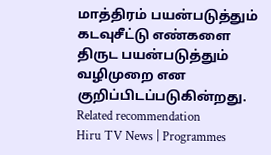மாத்திரம் பயன்படுத்தும் கடவுசீட்டு எண்களை திருட பயன்படுத்தும் வழிமுறை என குறிப்பிடப்படுகின்றது.
Related recommendation
Hiru TV News | Programmes